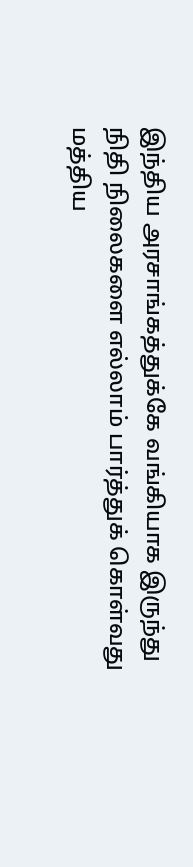இந்திய அரசாங்கத்துக்கே வங்கியாக இருந்து நிதி நிலைகளை எல்லாம் பார்த்துக் கொள்வது மத்திய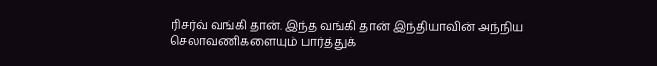ரிசர்வ் வங்கி தான். இந்த வங்கி தான் இந்தியாவின் அந்நிய செலாவணிகளையும் பார்த்துக்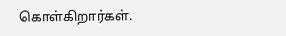கொள்கிறார்கள்.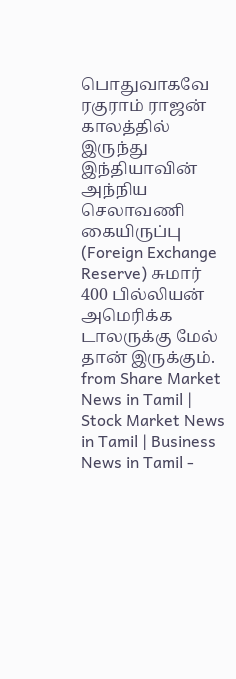பொதுவாகவே ரகுராம் ராஜன் காலத்தில் இருந்து இந்தியாவின் அந்நிய செலாவணி கையிருப்பு (Foreign Exchange Reserve) சுமார் 400 பில்லியன் அமெரிக்க டாலருக்கு மேல் தான் இருக்கும்.
from Share Market News in Tamil | Stock Market News in Tamil | Business News in Tamil -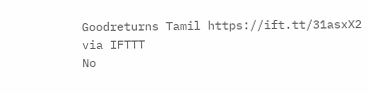Goodreturns Tamil https://ift.tt/31asxX2
via IFTTT
No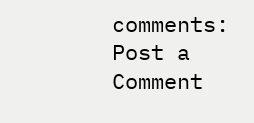comments:
Post a Comment